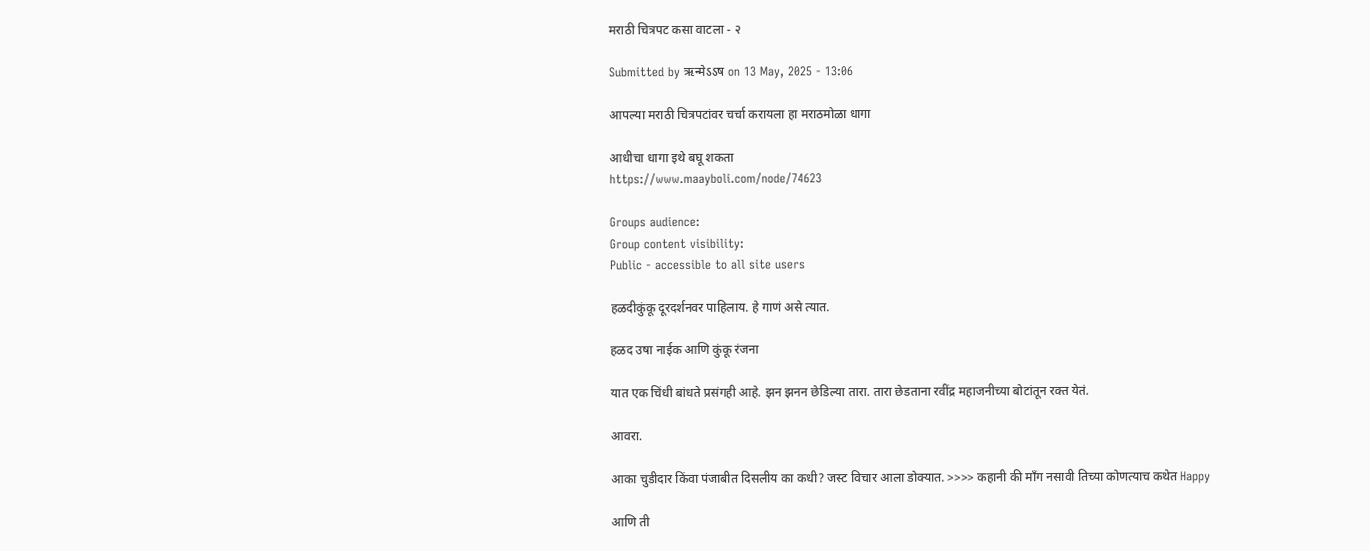मराठी चित्रपट कसा वाटला - २

Submitted by ऋन्मेऽऽष on 13 May, 2025 - 13:06

आपल्या मराठी चित्रपटांवर चर्चा करायला हा मराठमोळा धागा

आधीचा धागा इथे बघू शकता
https://www.maayboli.com/node/74623

Groups audience:
Group content visibility:
Public - accessible to all site users

हळदीकुंकू दूरदर्शनवर पाहिलाय. हे गाणं असे त्यात.

हळद उषा नाईक आणि कुंकू रंजना

यात एक चिंधी बांधते प्रसंगही आहे. झन झनन छेडिल्या तारा. तारा छेडताना रवींद्र महाजनीच्या बोटांतून रक्त येतं.

आवरा.

आका चुडीदार किंवा पंजाबीत दिसलीय का कधी? जस्ट विचार आला डोक्यात. >>>> कहानी की माँग नसावी तिच्या कोणत्याच कथेत Happy

आणि ती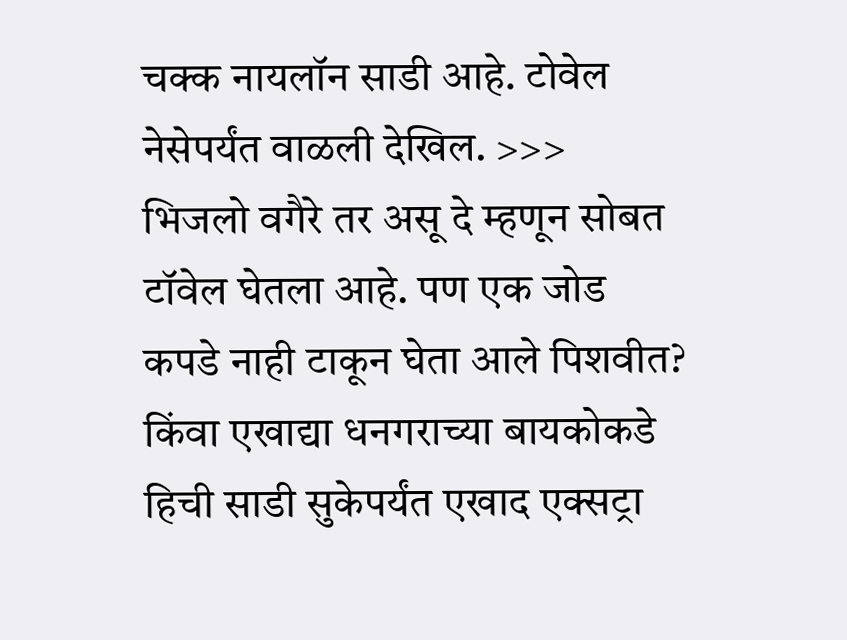चक्क नायलॉन साडी आहे. टोवेल नेसेपर्यंत वाळली देखिल. >>>
भिजलो वगैरे तर असू दे म्हणून सोबत टॉवेल घेतला आहे. पण एक जोड कपडे नाही टाकून घेता आले पिशवीत? किंवा एखाद्या धनगराच्या बायकोकडे हिची साडी सुकेपर्यंत एखाद एक्सट्रा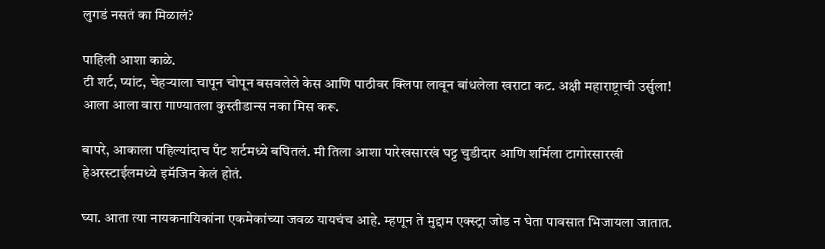लुगडं नसतं का मिळालं?

पाहिली आशा काळे.
टी शर्ट, प्यांट, चेहर्‍याला चापून चोपून बसवलेले केस आणि पाठीवर क्लिपा लावून बांधलेला खराटा कट. अक्षी महाराष्ट्राची उर्सुला!
आला आला वारा गाण्यातला कुस्तीडान्स नका मिस करू.

बापरे, आकाला पहिल्यांदाच पँट शर्टमध्ये बघितलं. मी तिला आशा पारेखसारखं घट्ट चुडीदार आणि शर्मिला टागोरसारखी हेअरस्टाईलमध्ये इमॅजिन केलं होतं.

घ्या. आता त्या नायकनायिकांना एकमेकांच्या जवळ यायचंच आहे. म्हणून ते मुद्दाम एक्स्ट्रा जोड न घेता पावसात भिजायला जातात.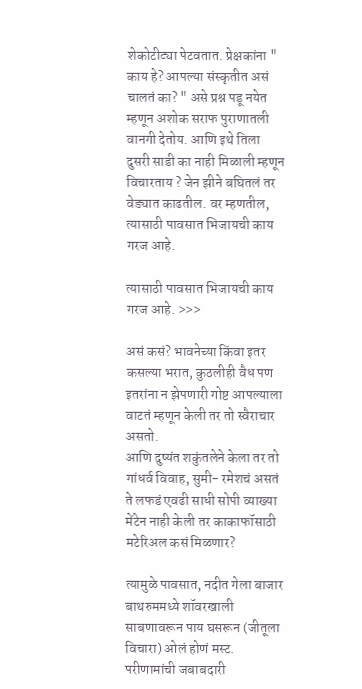शेकोटीट्या पेटवतात. प्रेक्षकांना " काय हे? आपल्या संस्कृतीत असं चालतं का? " असे प्रश्न पडू नयेत म्हणून अशोक सराफ पुराणातली वानगी देतोय. आणि इथे तिला दुसरी साडी का नाही मिळाली म्हणून विचारताय ? जेन झीने बघितलं तर वेड्यात काढतील. वर म्हणतील, त्यासाठी पावसात भिजायची काय गरज आहे.

त्यासाठी पावसात भिजायची काय गरज आहे. >>>

असं कसं? भावनेच्या किंवा इतर कसल्या भरात, कुठलीही वैध पण इतरांना न झेपणारी गोष्ट आपल्याला वाटतं म्हणून केली तर तो स्वैराचार असतो.
आणि दुष्यंत शकुंतलेने केला तर तो गांधर्व विवाह, सुमी- रमेशचं असतं ते लफडं एवढी साधी सोपी व्याख्या मेंटेन नाही केली तर काकाफॉसाठी मटेरिअल कसं मिळणार?

त्यामुळे पावसात, नदीत गेला बाजार बाथरुममध्ये शॉवरखाली साबणावरून पाय घसरून (जीतूला विचारा) ओलं होणं मस्ट.
परीणामांची जबाबदारी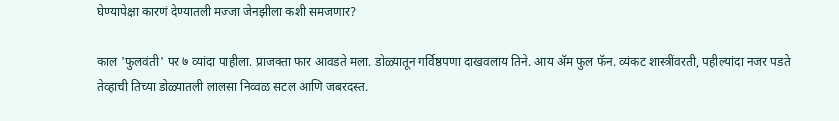घेण्यापेक्षा कारणं देण्यातली मज्जा जेनझीला कशी समजणार?

काल 'फुलवंती' पर ७ व्यांदा पाहीला. प्राजक्ता फार आवडते मला. डोळ्यातून गर्विष्ठपणा दाखवलाय तिने. आय अ‍ॅम फुल फॅन. व्यंकट शास्त्रींवरती, पहील्यांदा नजर पडते तेव्हाची तिच्या डोळ्यातली लालसा निव्वळ सटल आणि जबरदस्त.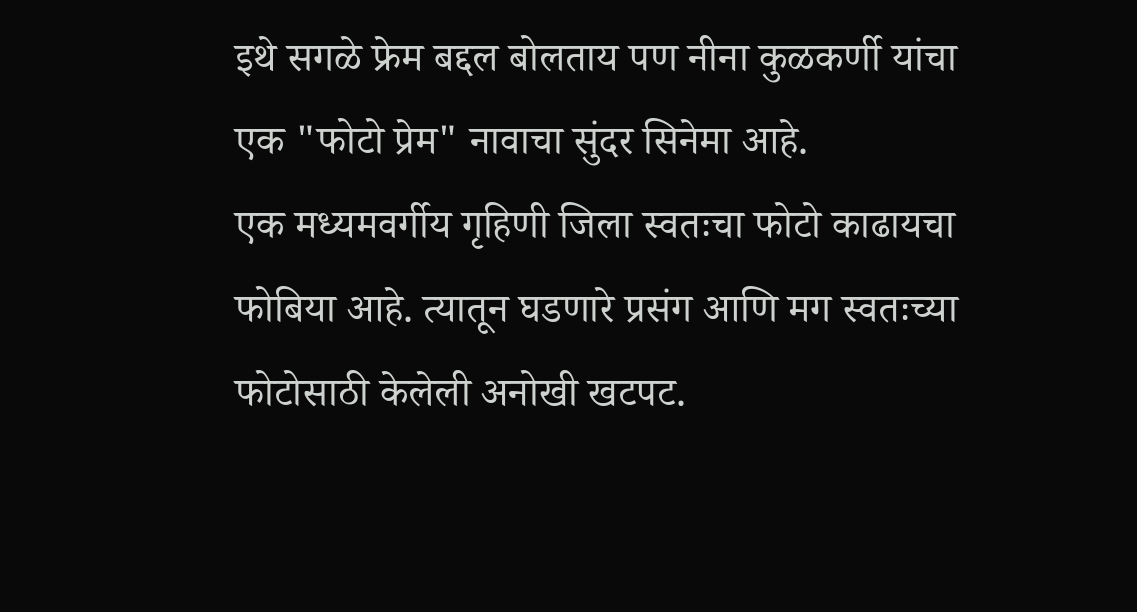इथे सगळे फ्रेम बद्दल बोलताय पण नीना कुळकर्णी यांचा एक "फोटो प्रेम" नावाचा सुंदर सिनेमा आहे.
एक मध्यमवर्गीय गृहिणी जिला स्वतःचा फोटो काढायचा फोबिया आहे. त्यातून घडणारे प्रसंग आणि मग स्वतःच्या फोटोसाठी केलेली अनोखी खटपट.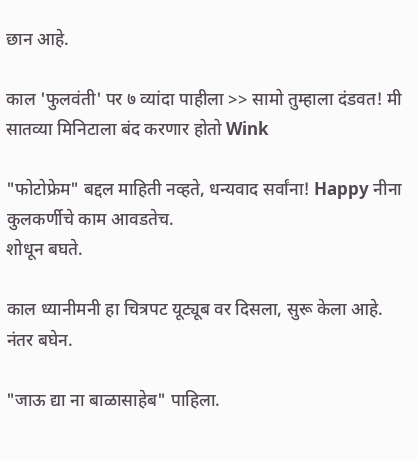छान आहे.

काल 'फुलवंती' पर ७ व्यांदा पाहीला >> सामो तुम्हाला दंडवत! मी सातव्या मिनिटाला बंद करणार होतो Wink

"फोटोफ्रेम" बद्दल माहिती नव्हते, धन्यवाद सर्वांना! Happy नीना कुलकर्णीचे काम आवडतेच.
शोधून बघते.

काल ध्यानीमनी हा चित्रपट यूट्यूब वर दिसला, सुरू केला आहे. नंतर बघेन.

"जाऊ द्या ना बाळासाहेब" पाहिला.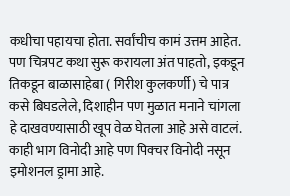कधीचा पहायचा होता. सर्वांचीच कामं उत्तम आहेत. पण चित्रपट कथा सुरू करायला अंत पाहतो, इकडून तिकडून बाळासाहेबा ( गिरीश कुलकर्णी) चे पात्र कसे बिघडलेले, दिशाहीन पण मुळात मनाने चांगला हे दाखवण्यासाठी खूप वेळ घेतला आहे असे वाटलं. काही भाग विनोदी आहे पण पिक्चर विनोदी नसून इमोशनल ड्रामा आहे.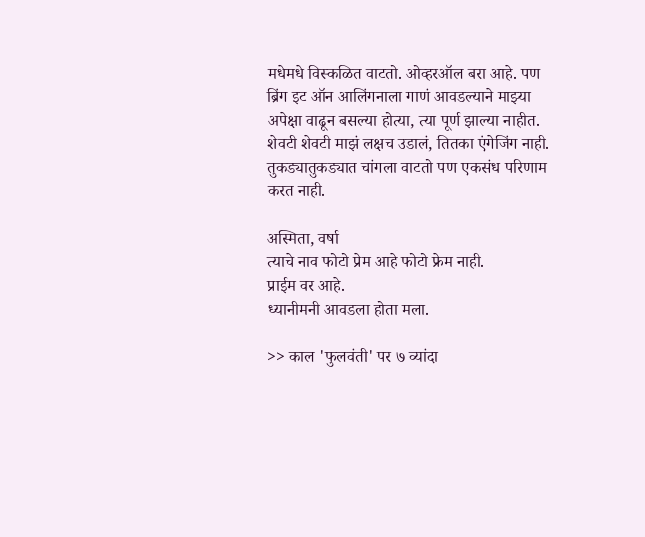मधेमधे विस्कळित वाटतो. ओव्हरऑल बरा आहे. पण ब्रिंग इट ऑन आलिंगनाला गाणं आवडल्याने माझ्या अपेक्षा वाढून बसल्या होत्या, त्या पूर्ण झाल्या नाहीत. शेवटी शेवटी माझं लक्षच उडालं, तितका एंगेजिंग नाही. तुकड्यातुकड्यात चांगला वाटतो पण एकसंध परिणाम करत नाही.

अस्मिता, वर्षा
त्याचे नाव फोटो प्रेम आहे फोटो फ्रेम नाही.
प्राईम वर आहे.
ध्यानीमनी आवडला होता मला.

>> काल 'फुलवंती' पर ७ व्यांदा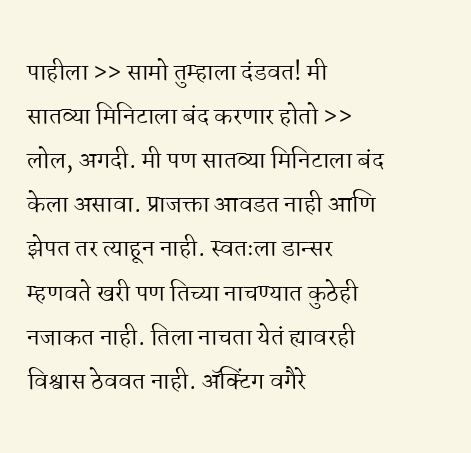पाहीला >> सामो तुम्हाला दंडवत! मी सातव्या मिनिटाला बंद करणार होतो >> लोल, अगदी. मी पण सातव्या मिनिटाला बंद केला असावा. प्राजक्ता आवडत नाही आणि झेपत तर त्याहून नाही. स्वतःला डान्सर म्हणवते खरी पण तिच्या नाचण्यात कुठेही नजाकत नाही. तिला नाचता येतं ह्यावरही विश्वास ठेववत नाही. अ‍ॅक्टिंग वगैरे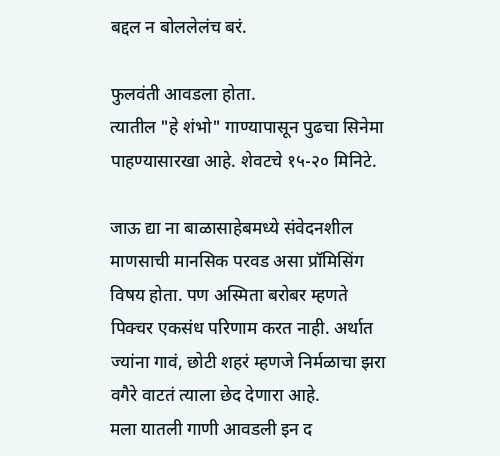बद्दल न बोललेलंच बरं.

फुलवंती आवडला होता.
त्यातील "हे शंभो" गाण्यापासून पुढचा सिनेमा पाहण्यासारखा आहे. शेवटचे १५-२० मिनिटे.

जाऊ द्या ना बाळासाहेबमध्ये संवेदनशील माणसाची मानसिक परवड असा प्रॉमिसिंग विषय होता. पण अस्मिता बरोबर म्हणते पिक्चर एकसंध परिणाम करत नाही. अर्थात ज्यांना गावं, छोटी शहरं म्हणजे निर्मळाचा झरा वगैरे वाटतं त्याला छेद देणारा आहे.
मला यातली गाणी आवडली इन द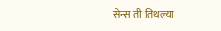सेन्स ती तिथल्या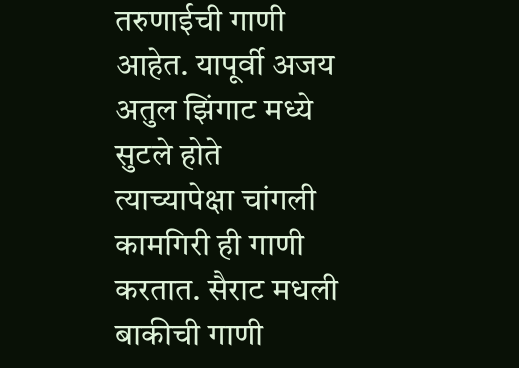तरुणाईची गाणी आहेत. यापूर्वी अजय अतुल झिंगाट मध्ये सुटले होते त्याच्यापेक्षा चांगली कामगिरी ही गाणी करतात. सैराट मधली बाकीची गाणी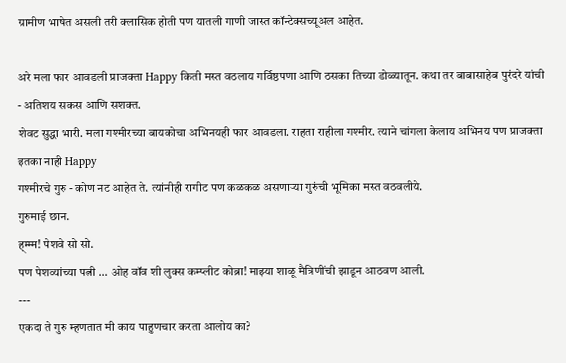ग्रामीण भाषेत असली तरी क्लासिक होती पण यातली गाणी जास्त कॉन्टेक्सच्यूअल आहेत.

अरे मला फार आवडली प्राजक्ता Happy किती मस्त वठलाय गर्विष्ठपणा आणि ठसका तिच्या डोळ्यातून. कथा तर बाबासाहेब पुरंदरे यांची - अतिशय सकस आणि सशक्त.
शेवट सुद्धा भारी. मला गश्मीरच्या बायकोचा अभिनयही फार आवडला. राहता राहीला गश्मीर. त्याने चांगला केलाय अभिनय पण प्राजक्ता इतका नाही Happy
गश्मीरचे गुरु - कोण नट आहेत ते. त्यांनीही रागीट पण कळकळ असणार्‍या गुरुंची भूमिका मस्त वठवलीये.
गुरुमाई छान.
ह्म्म्म! पेशवे सो सो.
पण पेशव्यांच्या पत्नी ... ओह वॉव शी लुक्स कम्प्लीट कोब्रा! माझ्या शाळू मैत्रिणींची झाडून आठवण आली.
---
एकदा ते गुरु म्हणतात मी काय पाहुणचार करता आलोय का?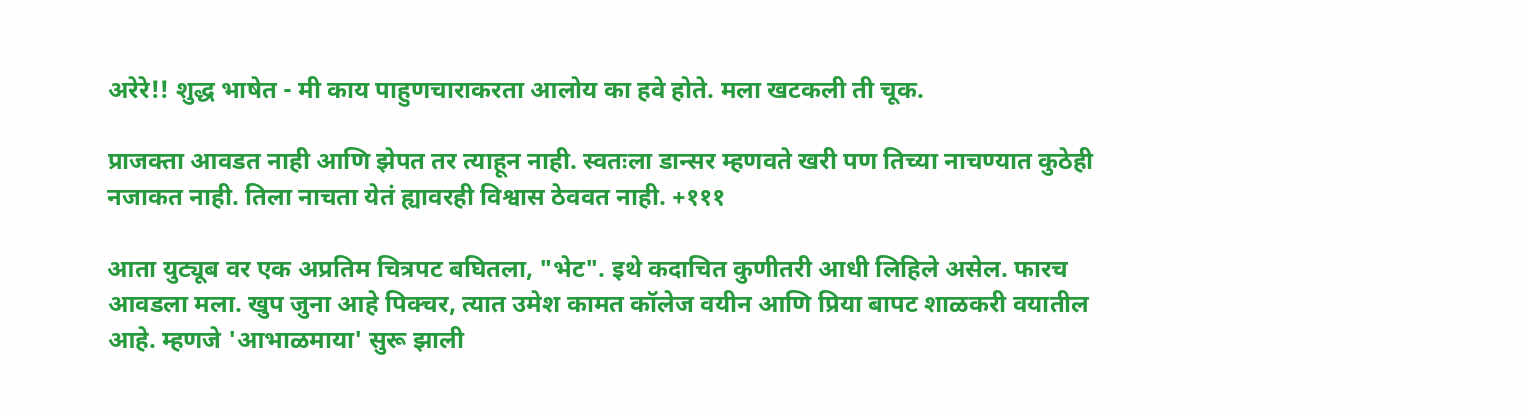अरेरे!! शुद्ध भाषेत - मी काय पाहुणचाराकरता आलोय का हवे होते. मला खटकली ती चूक.

प्राजक्ता आवडत नाही आणि झेपत तर त्याहून नाही. स्वतःला डान्सर म्हणवते खरी पण तिच्या नाचण्यात कुठेही नजाकत नाही. तिला नाचता येतं ह्यावरही विश्वास ठेववत नाही. +१११

आता युट्यूब वर एक अप्रतिम चित्रपट बघितला, "भेट". इथे कदाचित कुणीतरी आधी लिहिले असेल. फारच आवडला मला. खुप जुना आहे पिक्चर, त्यात उमेश कामत कॉलेज वयीन आणि प्रिया बापट शाळकरी वयातील आहे. म्हणजे 'आभाळमाया' सुरू झाली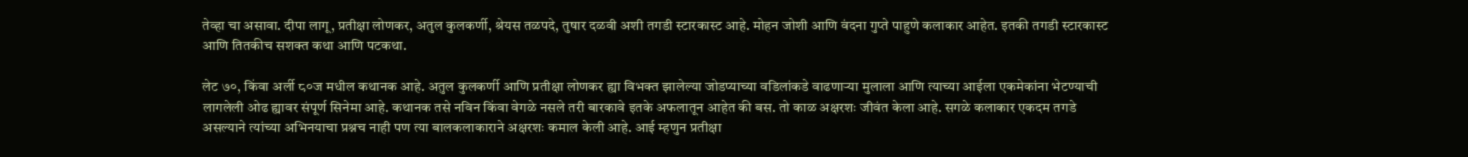तेव्हा चा असावा. दीपा लागू, प्रतीक्षा लोणकर, अतुल कुलकर्णी, श्रेयस तळपदे, तुषार दळवी अशी तगडी स्टारकास्ट आहे. मोहन जोशी आणि वंदना गुप्ते पाहुणे कलाकार आहेत. इतकी तगडी स्टारकास्ट आणि तितकीच सशक्त कथा आणि पटकथा.

लेट ७०, किंवा अर्ली ८०ज मधील कथानक आहे. अतुल कुलकर्णी आणि प्रतीक्षा लोणकर ह्या विभक्त झालेल्या जोडप्याच्या वडिलांकडे वाढणाऱ्या मुलाला आणि त्याच्या आईला एकमेकांना भेटण्याची लागलेली ओढ ह्यावर संपूर्ण सिनेमा आहे. कथानक तसे नविन किंवा वेगळे नसले तरी बारकावे इतके अफलातून आहेत की बस. तो काळ अक्षरशः जीवंत केला आहे. सगळे कलाकार एकदम तगडे असल्याने त्यांच्या अभिनयाचा प्रश्नच नाही पण त्या बालकलाकाराने अक्षरशः कमाल केली आहे. आई म्हणुन प्रतीक्षा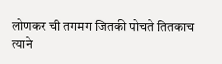लोणकर ची तगमग जितकी पोचते तितकाच त्याने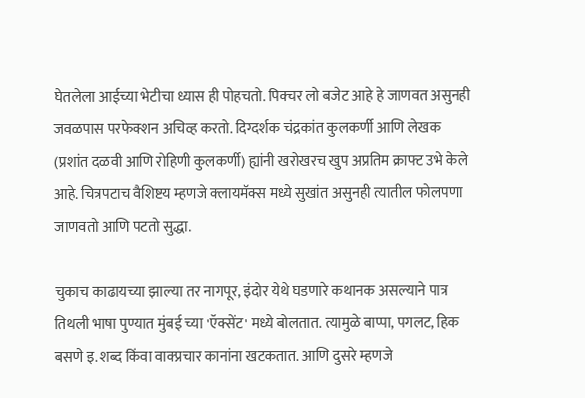घेतलेला आईच्या भेटीचा ध्यास ही पोहचतो. पिक्चर लो बजेट आहे हे जाणवत असुनही जवळपास परफेक्शन अचिव्ह करतो. दिग्दर्शक चंद्रकांत कुलकर्णी आणि लेखक (प्रशांत दळवी आणि रोहिणी कुलकर्णी) ह्यांनी खरोखरच खुप अप्रतिम क्राफ्ट उभे केले आहे. चित्रपटाच वैशिष्टय म्हणजे क्लायमॅक्स मध्ये सुखांत असुनही त्यातील फोलपणा जाणवतो आणि पटतो सुद्धा.

चुकाच काढायच्या झाल्या तर नागपूर, इंदोर येथे घडणारे कथानक असल्याने पात्र तिथली भाषा पुण्यात मुंबई च्या 'ऍक्सेंट' मध्ये बोलतात. त्यामुळे बाप्पा, पगलट, हिक बसणे इ. शब्द किंवा वाक्प्रचार कानांना खटकतात. आणि दुसरे म्हणजे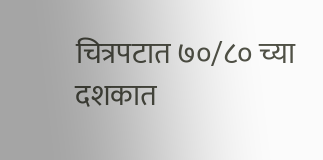चित्रपटात ७०/८० च्या दशकात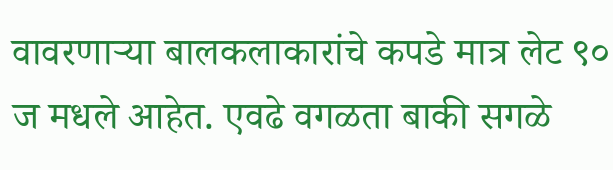वावरणाऱ्या बालकलाकारांचे कपडे मात्र लेट ९० ज मधले आहेत. एवढे वगळता बाकी सगळे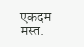एकदम मस्त.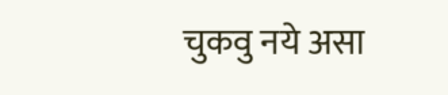चुकवु नये असा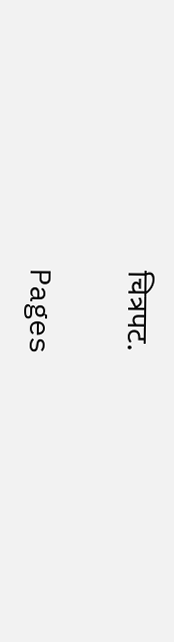चित्रपट.

Pages